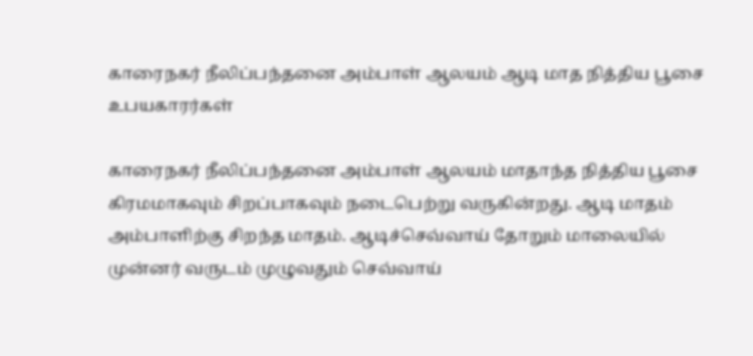காரைநகர் நீலிப்பந்தனை அம்பாள் ஆலயம் ஆடி மாத நித்திய பூசை உபயகாரர்கள்

காரைநகர் நீலிப்பந்தனை அம்பாள் ஆலயம் மாதாந்த நித்திய பூசை கிரமமாகவும் சிறப்பாகவும் நடைபெற்று வருகின்றது. ஆடி மாதம் அம்பாளிற்கு சிறந்த மாதம். ஆடிச்செவ்வாய் தோறும் மாலையில் முன்னர் வருடம் முழுவதும் செவ்வாய்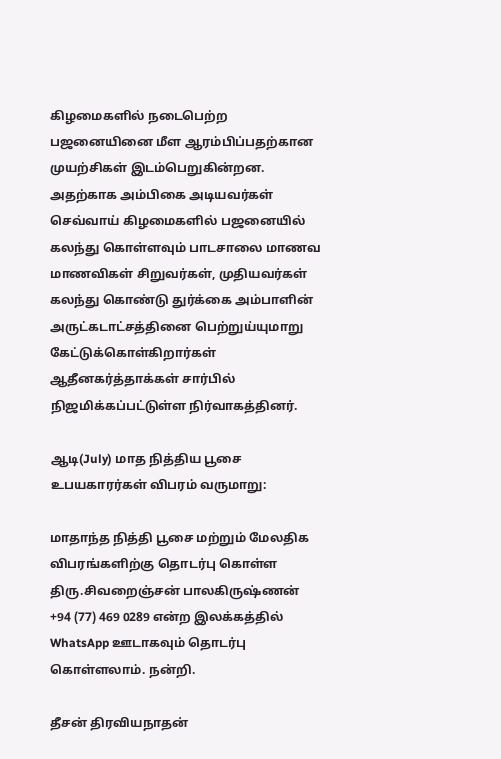கிழமைகளில் நடைபெற்ற பஜனையினை மீள ஆரம்பிப்பதற்கான முயற்சிகள் இடம்பெறுகின்றன. அதற்காக அம்பிகை அடியவர்கள் செவ்வாய் கிழமைகளில் பஜனையில் கலந்து கொள்ளவும் பாடசாலை மாணவ மாணவிகள் சிறுவர்கள், முதியவர்கள் கலந்து கொண்டு துர்க்கை அம்பாளின் அருட்கடாட்சத்தினை பெற்றுய்யுமாறு கேட்டுக்கொள்கிறார்கள் ஆதீனகர்த்தாக்கள் சார்பில் நிஜமிக்கப்பட்டுள்ள நிர்வாகத்தினர்.

ஆடி(July) மாத நித்திய பூசை உபயகாரர்கள் விபரம் வருமாறு:

மாதாந்த நித்தி பூசை மற்றும் மேலதிக விபரங்களிற்கு தொடர்பு கொள்ள திரு.சிவறைஞ்சன் பாலகிருஷ்ணன் +94 (77) 469 0289 என்ற இலக்கத்தில் WhatsApp ஊடாகவும் தொடர்பு கொள்ளலாம். நன்றி.

தீசன் திரவியநாதன்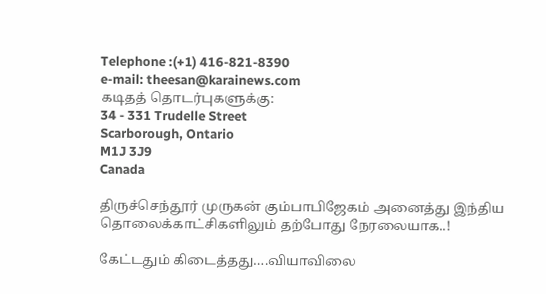Telephone :(+1) 416-821-8390
e-mail: theesan@karainews.com
கடிதத் தொடர்புகளுக்கு:
34 - 331 Trudelle Street
Scarborough, Ontario
M1J 3J9
Canada

திருச்செந்தூர் முருகன் கும்பாபிஜேகம் அனைத்து இந்திய தொலைக்காட்சிகளிலும் தற்போது நேரலையாக..!

கேட்டதும் கிடைத்தது….வியாவிலை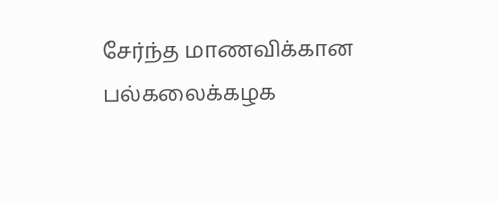சேர்ந்த மாணவிக்கான பல்கலைக்கழக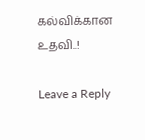கல்விக்கான உதவி..!

Leave a Reply